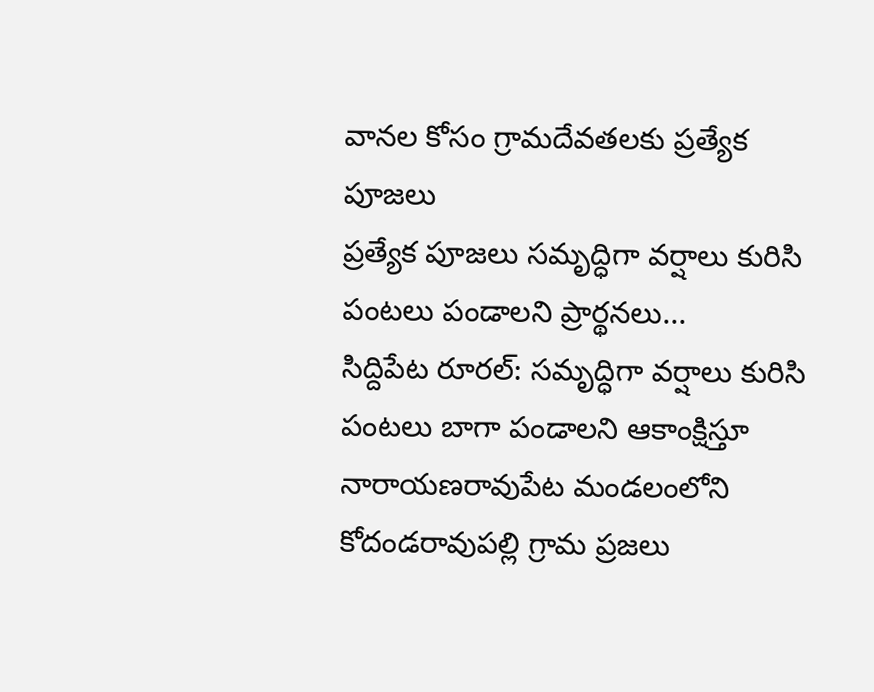వానల కోసం గ్రామదేవతలకు ప్రత్యేక పూజలు
ప్రత్యేక పూజలు సమృద్ధిగా వర్షాలు కురిసి పంటలు పండాలని ప్రార్థనలు...
సిద్దిపేట రూరల్: సమృద్ధిగా వర్షాలు కురిసి పంటలు బాగా పండాలని ఆకాంక్షిస్తూ నారాయణరావుపేట మండలంలోని కోదండరావుపల్లి గ్రామ ప్రజలు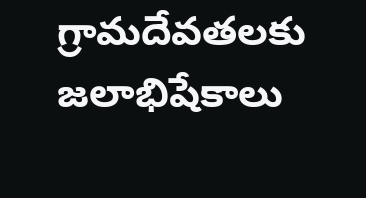గ్రామదేవతలకు జలాభిషేకాలు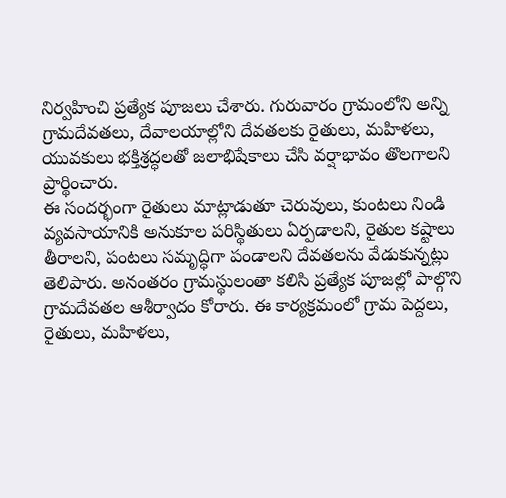నిర్వహించి ప్రత్యేక పూజలు చేశారు. గురువారం గ్రామంలోని అన్ని గ్రామదేవతలు, దేవాలయాల్లోని దేవతలకు రైతులు, మహిళలు, యువకులు భక్తిశ్రద్ధలతో జలాభిషేకాలు చేసి వర్షాభావం తొలగాలని ప్రార్థించారు.
ఈ సందర్భంగా రైతులు మాట్లాడుతూ చెరువులు, కుంటలు నిండి వ్యవసాయానికి అనుకూల పరిస్థితులు ఏర్పడాలని, రైతుల కష్టాలు తీరాలని, పంటలు సమృద్ధిగా పండాలని దేవతలను వేడుకున్నట్లు తెలిపారు. అనంతరం గ్రామస్థులంతా కలిసి ప్రత్యేక పూజల్లో పాల్గొని గ్రామదేవతల ఆశీర్వాదం కోరారు. ఈ కార్యక్రమంలో గ్రామ పెద్దలు, రైతులు, మహిళలు,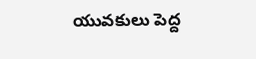యువకులు పెద్ద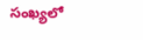సంఖ్యలో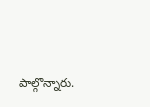పాల్గొన్నారు.